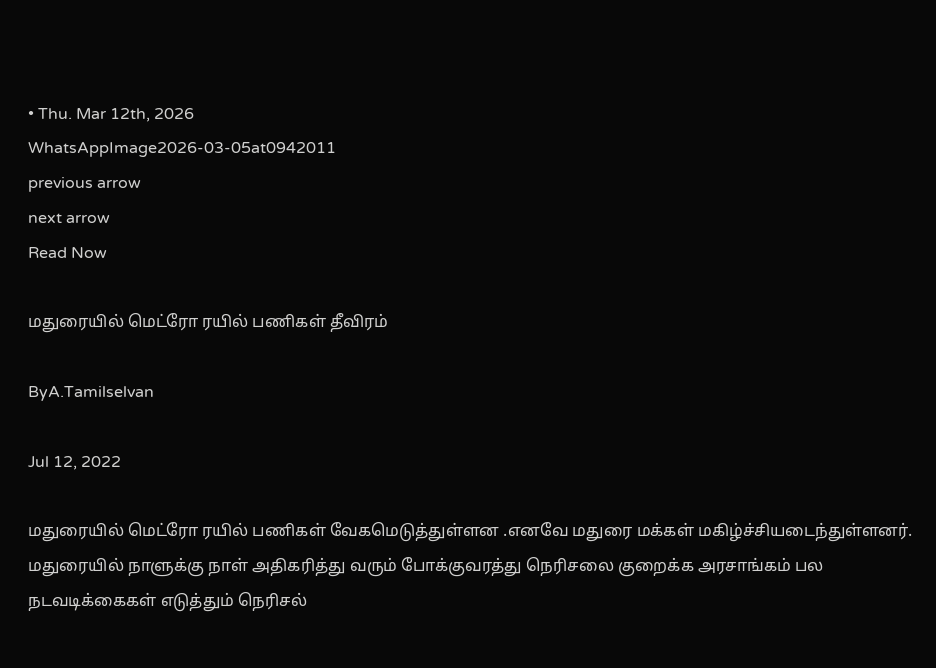• Thu. Mar 12th, 2026
WhatsAppImage2026-03-05at0942011
previous arrow
next arrow
Read Now

மதுரையில் மெட்ரோ ரயில் பணிகள் தீவிரம்

ByA.Tamilselvan

Jul 12, 2022

மதுரையில் மெட்ரோ ரயில் பணிகள் வேகமெடுத்துள்ளன .எனவே மதுரை மக்கள் மகிழ்ச்சியடைந்துள்ளனர்.
மதுரையில் நாளுக்கு நாள் அதிகரித்து வரும் போக்குவரத்து நெரிசலை குறைக்க அரசாங்கம் பல நடவடிக்கைகள் எடுத்தும் நெரிசல்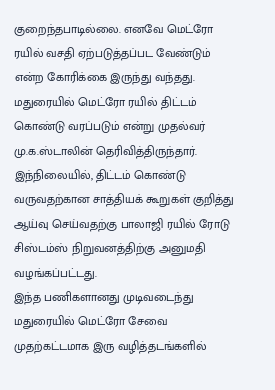குறைந்தபாடில்லை. எனவே மெட்ரோ ரயில் வசதி ஏற்படுத்தப்பட வேண்டும் என்ற கோரிக்கை இருந்து வந்தது.
மதுரையில் மெட்ரோ ரயில் திட்டம் கொண்டு வரப்படும் என்று முதல்வர் மு.க.ஸ்டாலின் தெரிவித்திருந்தார். இந்நிலையில், திட்டம் கொண்டு வருவதற்கான சாத்தியக் கூறுகள் குறித்து ஆய்வு செய்வதற்கு பாலாஜி ரயில் ரோடு சிஸ்டம்ஸ் நிறுவனத்திற்கு அனுமதி வழங்கப்பட்டது.
இந்த பணிகளானது முடிவடைந்து மதுரையில் மெட்ரோ சேவை முதற்கட்டமாக இரு வழித்தடங்களில்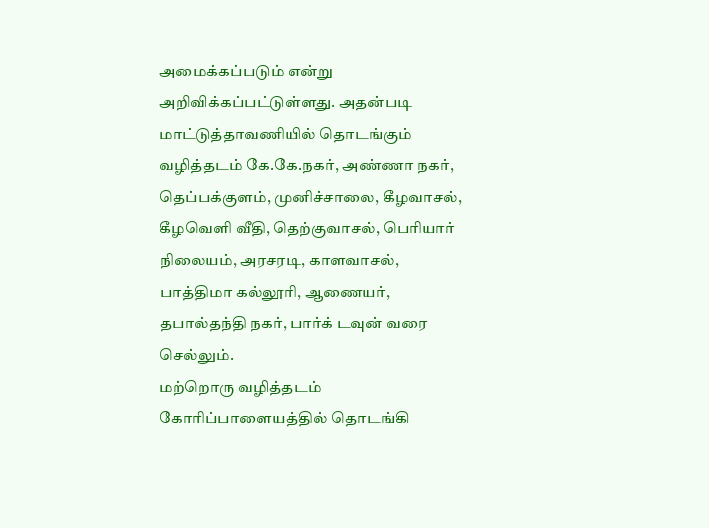அமைக்கப்படும் என்று அறிவிக்கப்பட்டுள்ளது. அதன்படி மாட்டுத்தாவணியில் தொடங்கும் வழித்தடம் கே.கே.நகர், அண்ணா நகர், தெப்பக்குளம், முனிச்சாலை, கீழவாசல், கீழவெளி வீதி, தெற்குவாசல், பெரியார் நிலையம், அரசரடி, காளவாசல், பாத்திமா கல்லூரி, ஆணையர், தபால்தந்தி நகர், பார்க் டவுன் வரை செல்லும்.
மற்றொரு வழித்தடம் கோரிப்பாளையத்தில் தொடங்கி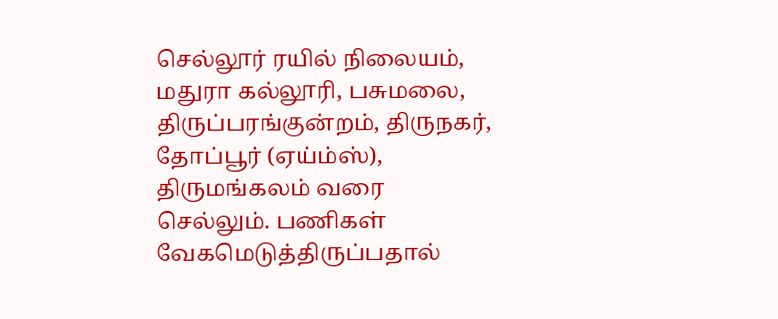செல்லூர் ரயில் நிலையம், மதுரா கல்லூரி, பசுமலை, திருப்பரங்குன்றம், திருநகர், தோப்பூர் (ஏய்ம்ஸ்), திருமங்கலம் வரை செல்லும். பணிகள் வேகமெடுத்திருப்பதால்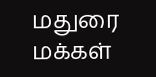மதுரை மக்கள்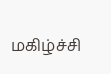மகிழ்ச்சி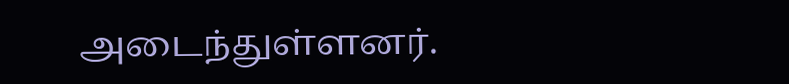அடைந்துள்ளனர்.